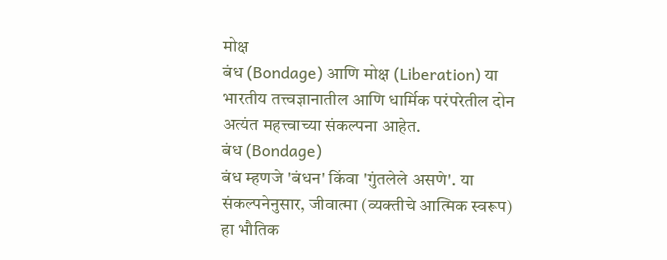मोक्ष
बंध (Bondage) आणि मोक्ष (Liberation) या भारतीय तत्त्वज्ञानातील आणि धार्मिक परंपरेतील दोन अत्यंत महत्त्वाच्या संकल्पना आहेत.
बंध (Bondage)
बंध म्हणजे 'बंधन' किंवा 'गुंतलेले असणे'. या संकल्पनेनुसार, जीवात्मा (व्यक्तीचे आत्मिक स्वरूप) हा भौतिक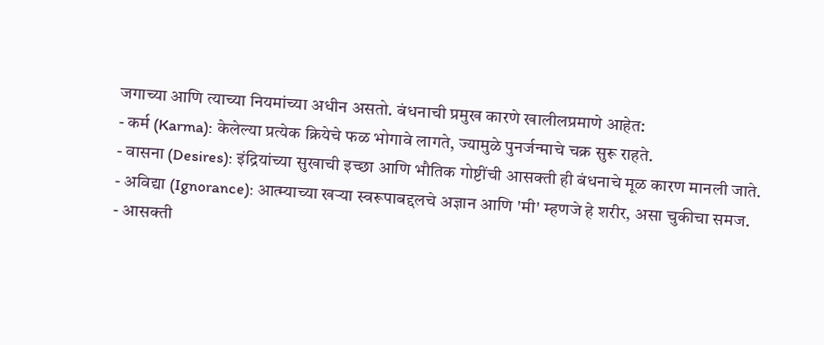जगाच्या आणि त्याच्या नियमांच्या अधीन असतो. बंधनाची प्रमुख कारणे खालीलप्रमाणे आहेत:
- कर्म (Karma): केलेल्या प्रत्येक क्रियेचे फळ भोगावे लागते, ज्यामुळे पुनर्जन्माचे चक्र सुरू राहते.
- वासना (Desires): इंद्रियांच्या सुखाची इच्छा आणि भौतिक गोष्टींची आसक्ती ही बंधनाचे मूळ कारण मानली जाते.
- अविद्या (Ignorance): आत्म्याच्या खऱ्या स्वरूपाबद्दलचे अज्ञान आणि 'मी' म्हणजे हे शरीर, असा चुकीचा समज.
- आसक्ती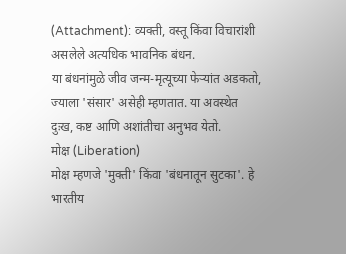(Attachment): व्यक्ती, वस्तू किंवा विचारांशी असलेले अत्यधिक भावनिक बंधन.
या बंधनांमुळे जीव जन्म-मृत्यूच्या फेऱ्यांत अडकतो, ज्याला 'संसार' असेही म्हणतात. या अवस्थेत दुःख, कष्ट आणि अशांतीचा अनुभव येतो.
मोक्ष (Liberation)
मोक्ष म्हणजे 'मुक्ती' किंवा 'बंधनातून सुटका'. हे भारतीय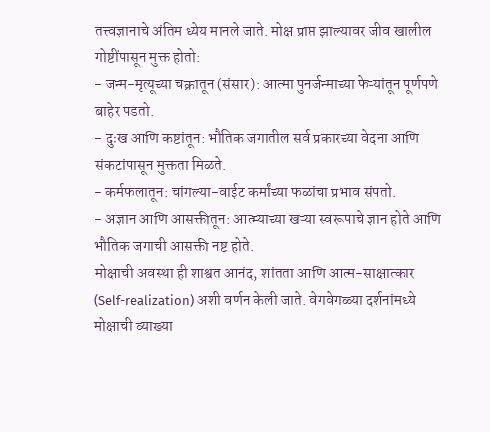तत्त्वज्ञानाचे अंतिम ध्येय मानले जाते. मोक्ष प्राप्त झाल्यावर जीव खालील गोष्टींपासून मुक्त होतो:
- जन्म-मृत्यूच्या चक्रातून (संसार): आत्मा पुनर्जन्माच्या फेऱ्यांतून पूर्णपणे बाहेर पडतो.
- दुःख आणि कष्टांतून: भौतिक जगातील सर्व प्रकारच्या वेदना आणि संकटांपासून मुक्तता मिळते.
- कर्मफलातून: चांगल्या-वाईट कर्मांच्या फळांचा प्रभाव संपतो.
- अज्ञान आणि आसक्तीतून: आत्म्याच्या खऱ्या स्वरूपाचे ज्ञान होते आणि भौतिक जगाची आसक्ती नष्ट होते.
मोक्षाची अवस्था ही शाश्वत आनंद, शांतता आणि आत्म-साक्षात्कार (Self-realization) अशी वर्णन केली जाते. वेगवेगळ्या दर्शनांमध्ये मोक्षाची व्याख्या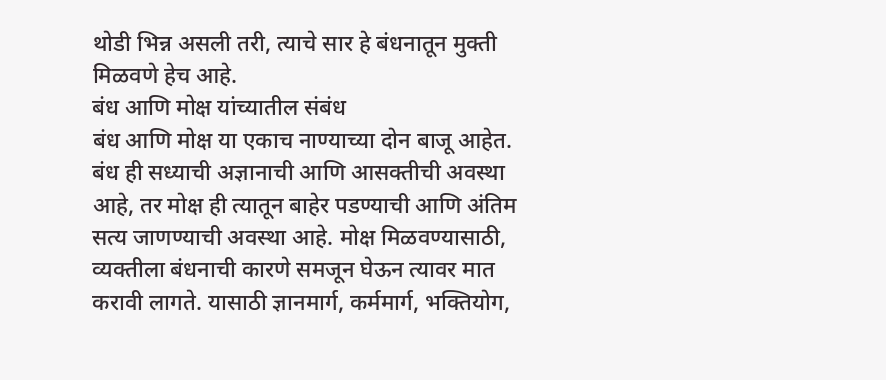थोडी भिन्न असली तरी, त्याचे सार हे बंधनातून मुक्ती मिळवणे हेच आहे.
बंध आणि मोक्ष यांच्यातील संबंध
बंध आणि मोक्ष या एकाच नाण्याच्या दोन बाजू आहेत. बंध ही सध्याची अज्ञानाची आणि आसक्तीची अवस्था आहे, तर मोक्ष ही त्यातून बाहेर पडण्याची आणि अंतिम सत्य जाणण्याची अवस्था आहे. मोक्ष मिळवण्यासाठी, व्यक्तीला बंधनाची कारणे समजून घेऊन त्यावर मात करावी लागते. यासाठी ज्ञानमार्ग, कर्ममार्ग, भक्तियोग,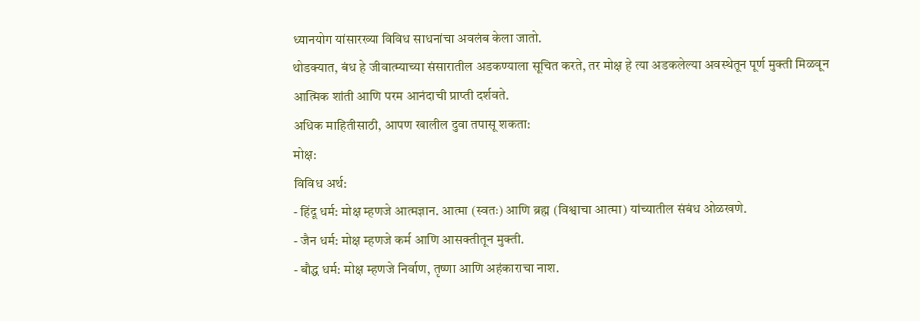ध्यानयोग यांसारख्या विविध साधनांचा अवलंब केला जातो.
थोडक्यात, बंध हे जीवात्म्याच्या संसारातील अडकण्याला सूचित करते, तर मोक्ष हे त्या अडकलेल्या अवस्थेतून पूर्ण मुक्ती मिळवून आत्मिक शांती आणि परम आनंदाची प्राप्ती दर्शवते.
अधिक माहितीसाठी, आपण खालील दुवा तपासू शकता:
मोक्ष:
विविध अर्थ:
- हिंदू धर्म: मोक्ष म्हणजे आत्मज्ञान. आत्मा (स्वतः) आणि ब्रह्म (विश्वाचा आत्मा) यांच्यातील संबंध ओळखणे.
- जैन धर्म: मोक्ष म्हणजे कर्म आणि आसक्तीतून मुक्ती.
- बौद्ध धर्म: मोक्ष म्हणजे निर्वाण, तृष्णा आणि अहंकाराचा नाश.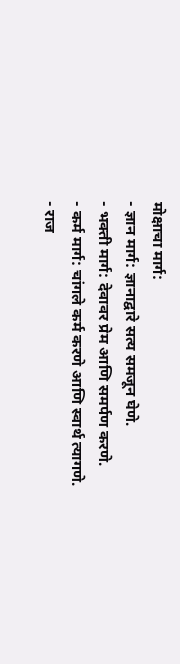मोक्षाचा मार्ग:
- ज्ञान मार्ग: ज्ञानाद्वारे सत्य समजून घेणे.
- भक्ती मार्ग: देवावर प्रेम आणि समर्पण करणे.
- कर्म मार्ग: चांगले कर्म करणे आणि स्वार्थ त्यागणे.
- राज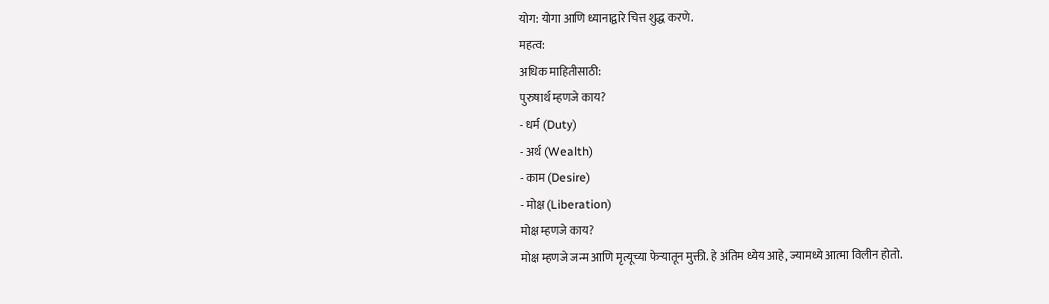योग: योगा आणि ध्यानाद्वारे चित्त शुद्ध करणे.
महत्व:
अधिक माहितीसाठी:
पुरुषार्थ म्हणजे काय?
- धर्म (Duty)
- अर्थ (Wealth)
- काम (Desire)
- मोक्ष (Liberation)
मोक्ष म्हणजे काय?
मोक्ष म्हणजे जन्म आणि मृत्यूच्या फेऱ्यातून मुक्ती. हे अंतिम ध्येय आहे, ज्यामध्ये आत्मा विलीन होतो.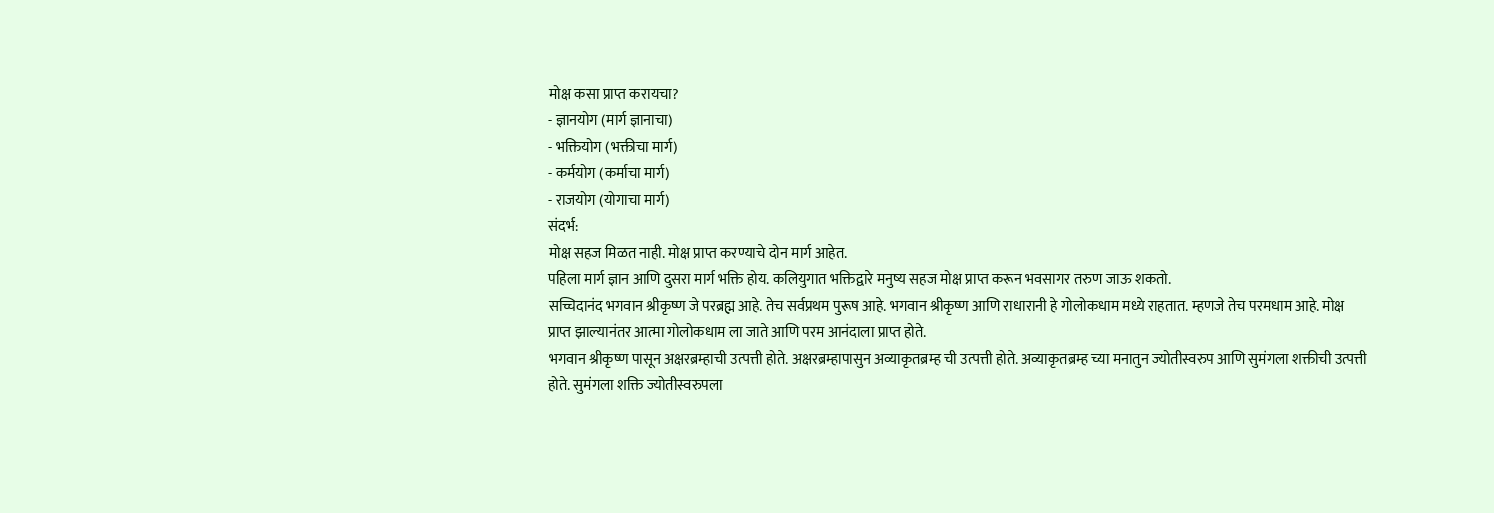मोक्ष कसा प्राप्त करायचा?
- ज्ञानयोग (मार्ग ज्ञानाचा)
- भक्तियोग (भक्तीचा मार्ग)
- कर्मयोग (कर्माचा मार्ग)
- राजयोग (योगाचा मार्ग)
संदर्भ:
मोक्ष सहज मिळत नाही. मोक्ष प्राप्त करण्याचे दोन मार्ग आहेत.
पहिला मार्ग ज्ञान आणि दुसरा मार्ग भक्ति होय. कलियुगात भक्तिद्वारे मनुष्य सहज मोक्ष प्राप्त करून भवसागर तरुण जाऊ शकतो.
सच्चिदानंद भगवान श्रीकृष्ण जे परब्रह्म आहे. तेच सर्वप्रथम पुरूष आहे. भगवान श्रीकृष्ण आणि राधारानी हे गोलोकधाम मध्ये राहतात. म्हणजे तेच परमधाम आहे. मोक्ष प्राप्त झाल्यानंतर आत्मा गोलोकधाम ला जाते आणि परम आनंदाला प्राप्त होते.
भगवान श्रीकृष्ण पासून अक्षरब्रम्हाची उत्पत्ती होते. अक्षरब्रम्हापासुन अव्याकृतब्रम्ह ची उत्पत्ती होते. अव्याकृतब्रम्ह च्या मनातुन ज्योतीस्वरुप आणि सुमंगला शक्तीची उत्पत्ती होते. सुमंगला शक्ति ज्योतीस्वरुपला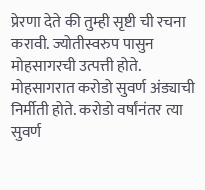प्रेरणा देते की तुम्ही सृष्टी ची रचना करावी. ज्योतीस्वरुप पासुन मोहसागरची उत्पत्ती होते. मोहसागरात करोडो सुवर्ण अंड्याची निर्मीती होते. करोडो वर्षांनंतर त्या सुवर्ण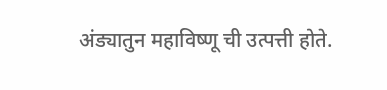अंड्यातुन महाविष्णू ची उत्पत्ती होते.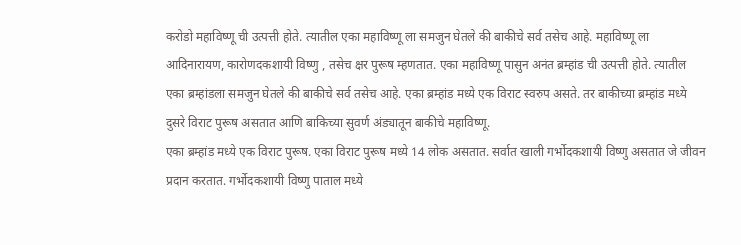करोडो महाविष्णू ची उत्पत्ती होते. त्यातील एका महाविष्णू ला समजुन घेतले की बाकीचे सर्व तसेच आहे. महाविष्णू ला आदिनारायण, कारोणदकशायी विष्णु , तसेच क्षर पुरूष म्हणतात. एका महाविष्णू पासुन अनंत ब्रम्हांड ची उत्पत्ती होते. त्यातील एका ब्रम्हांडला समजुन घेतले की बाकीचे सर्व तसेच आहे. एका ब्रम्हांड मध्ये एक विराट स्वरुप असते. तर बाकीच्या ब्रम्हांड मध्ये दुसरे विराट पुरूष असतात आणि बाकिच्या सुवर्ण अंड्यातून बाकीचे महाविष्णू.
एका ब्रम्हांड मध्ये एक विराट पुरूष. एका विराट पुरूष मध्ये 14 लोक असतात. सर्वात खाली गर्भोदकशायी विष्णु असतात जे जीवन प्रदान करतात. गर्भोदकशायी विष्णु पाताल मध्ये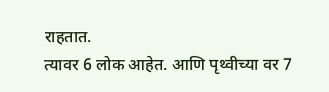राहतात.
त्यावर 6 लोक आहेत. आणि पृथ्वीच्या वर 7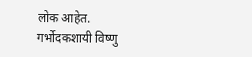लोक आहेत.
गर्भोदकशायी विष्णु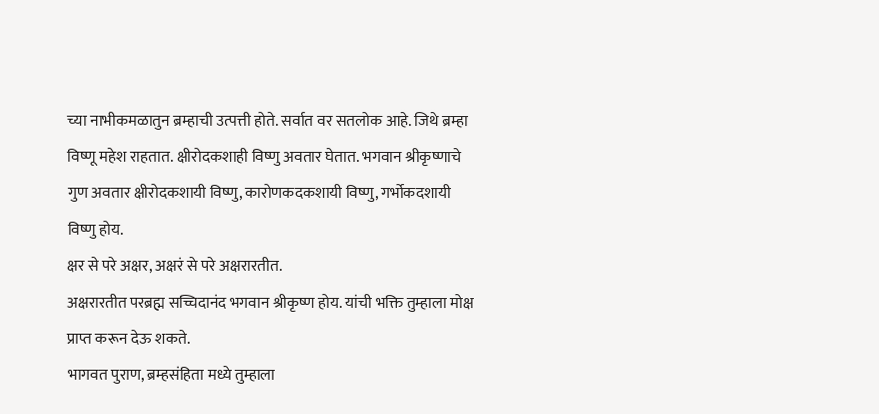च्या नाभीकमळातुन ब्रम्हाची उत्पत्ती होते. सर्वात वर सतलोक आहे. जिथे ब्रम्हा विष्णू महेश राहतात. क्षीरोदकशाही विष्णु अवतार घेतात. भगवान श्रीकृष्णाचे गुण अवतार क्षीरोदकशायी विष्णु, कारोणकदकशायी विष्णु, गर्भोकदशायी विष्णु होय.
क्षर से परे अक्षर, अक्षरं से परे अक्षरारतीत.
अक्षरारतीत परब्रह्म सच्चिदानंद भगवान श्रीकृष्ण होय. यांची भक्ति तुम्हाला मोक्ष प्राप्त करून देऊ शकते.
भागवत पुराण, ब्रम्हसंहिता मध्ये तुम्हाला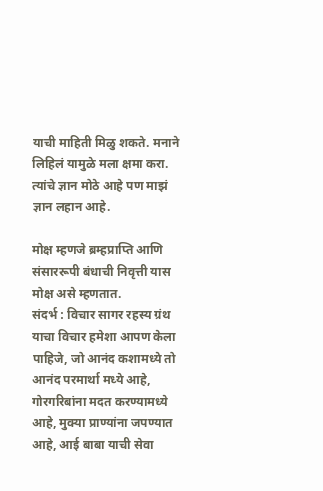याची माहिती मिळु शकते. मनाने लिहिलं यामुळे मला क्षमा करा. त्यांचे ज्ञान मोठे आहे पण माझं ज्ञान लहान आहे.

मोक्ष म्हणजे ब्रम्हप्राप्ति आणि संसाररूपी बंधाची निवृत्ती यास मोक्ष असे म्हणतात.
संदर्भ : विचार सागर रहस्य ग्रंथ
याचा विचार हमेशा आपण केला पाहिजे, जो आनंद कशामध्ये तो आनंद परमार्था मध्ये आहे, गोरगरिबांना मदत करण्यामध्ये आहे, मुक्या प्राण्यांना जपण्यात आहे, आई बाबा याची सेवा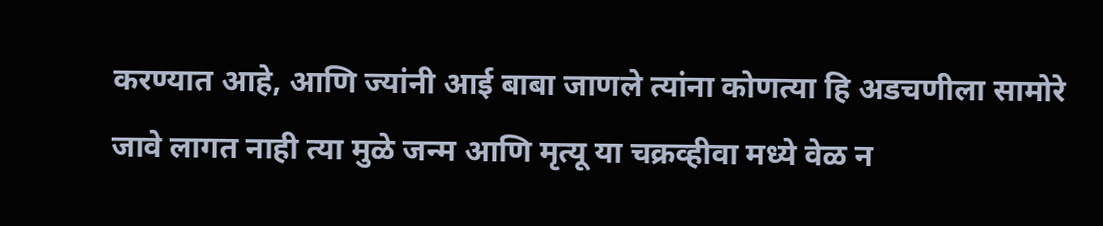करण्यात आहे, आणि ज्यांनी आई बाबा जाणले त्यांना कोणत्या हि अडचणीला सामोरे जावे लागत नाही त्या मुळे जन्म आणि मृत्यू या चक्रव्हीवा मध्ये वेळ न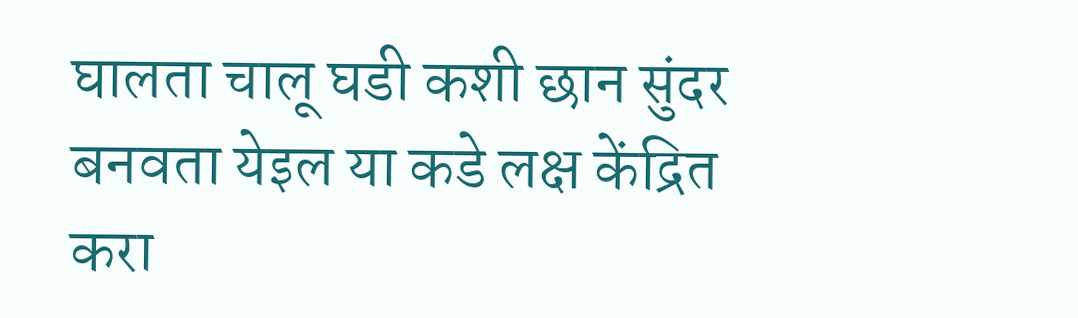घालता चालू घडी कशी छान सुंदर बनवता येइल या कडे लक्ष केंद्रित करा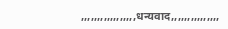,,,,,,,,,,,,,,,,,धन्यवाद,,,,,,,,,,,,,,,